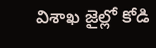విశాఖ జైల్లో కోడి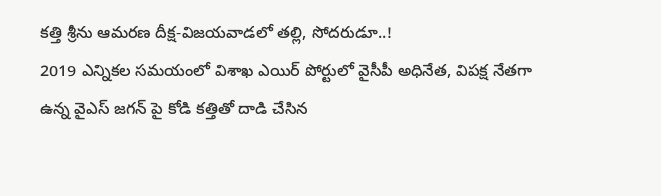కత్తి శ్రీను ఆమరణ దీక్ష-విజయవాడలో తల్లి, సోదరుడూ..!
2019 ఎన్నికల సమయంలో విశాఖ ఎయిర్ పోర్టులో వైసీపీ అధినేత, విపక్ష నేతగా ఉన్న వైఎస్ జగన్ పై కోడి కత్తితో దాడి చేసిన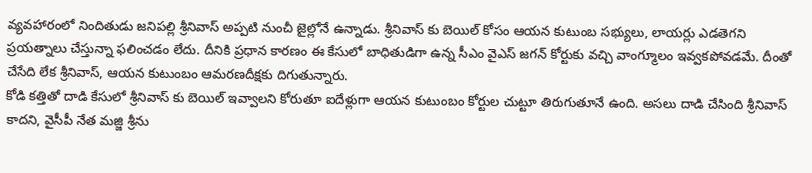వ్యవహారంలో నిందితుడు జనిపల్లి శ్రీనివాస్ అప్పటి నుంచీ జైల్లోనే ఉన్నాడు. శ్రీనివాస్ కు బెయిల్ కోసం ఆయన కుటుంబ సభ్యులు, లాయర్లు ఎడతెగని ప్రయత్నాలు చేస్తున్నా ఫలించడం లేదు. దీనికి ప్రధాన కారణం ఈ కేసులో బాధితుడిగా ఉన్న సీఎం వైఎస్ జగన్ కోర్టుకు వచ్చి వాంగ్మూలం ఇవ్వకపోవడమే. దీంతో చేసేది లేక శ్రీనివాస్, ఆయన కుటుంబం ఆమరణదీక్షకు దిగుతున్నారు.
కోడి కత్తితో దాడి కేసులో శ్రీనివాస్ కు బెయిల్ ఇవ్వాలని కోరుతూ ఐదేళ్లుగా ఆయన కుటుంబం కోర్టుల చుట్టూ తిరుగుతూనే ఉంది. అసలు దాడి చేసింది శ్రీనివాస్ కాదని, వైసీపీ నేత మజ్జి శ్రీను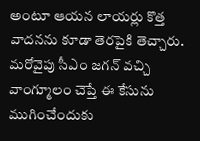అంటూ ఆయన లాయర్లు కొత్త వాదనను కూడా తెరపైకి తెచ్చారు. మరోవైపు సీఎం జగన్ వచ్చి వాంగ్మూలం చెప్తే ఈ కేసును ముగించేందుకు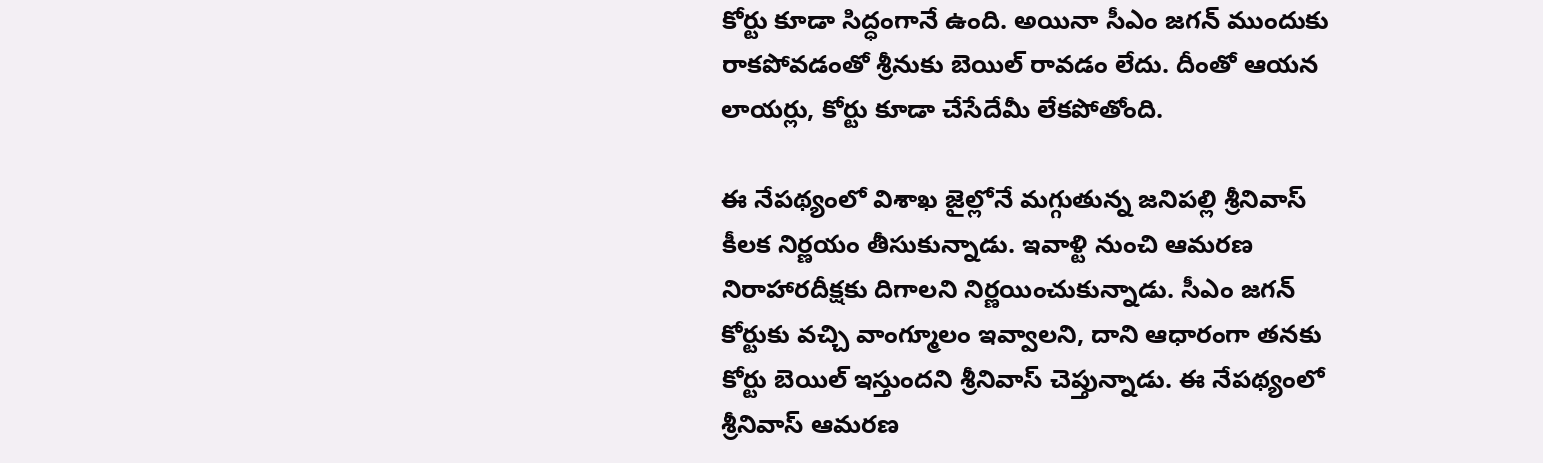కోర్టు కూడా సిద్ధంగానే ఉంది. అయినా సీఎం జగన్ ముందుకు రాకపోవడంతో శ్రీనుకు బెయిల్ రావడం లేదు. దీంతో ఆయన లాయర్లు, కోర్టు కూడా చేసేదేమీ లేకపోతోంది.

ఈ నేపథ్యంలో విశాఖ జైల్లోనే మగ్గుతున్న జనిపల్లి శ్రీనివాస్ కీలక నిర్ణయం తీసుకున్నాడు. ఇవాళ్టి నుంచి ఆమరణ నిరాహారదీక్షకు దిగాలని నిర్ణయించుకున్నాడు. సీఎం జగన్ కోర్టుకు వచ్చి వాంగ్మూలం ఇవ్వాలని, దాని ఆధారంగా తనకు కోర్టు బెయిల్ ఇస్తుందని శ్రీనివాస్ చెప్తున్నాడు. ఈ నేపథ్యంలో శ్రీనివాస్ ఆమరణ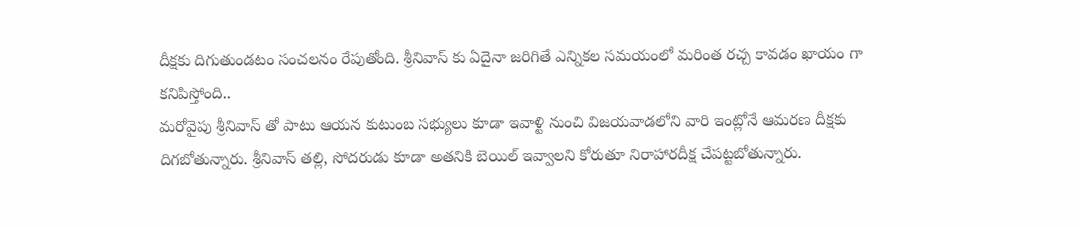దీక్షకు దిగుతుండటం సంచలనం రేపుతోంది. శ్రీనివాస్ కు ఏదైనా జరిగితే ఎన్నికల సమయంలో మరింత రచ్చ కావడం ఖాయం గా కనిపిస్తోంది..
మరోవైపు శ్రీనివాస్ తో పాటు ఆయన కుటుంబ సభ్యులు కూడా ఇవాళ్టి నుంచి విజయవాడలోని వారి ఇంట్లోనే ఆమరణ దీక్షకు దిగబోతున్నారు. శ్రీనివాస్ తల్లి, సోదరుడు కూడా అతనికి బెయిల్ ఇవ్వాలని కోరుతూ నిరాహారదీక్ష చేపట్టబోతున్నారు.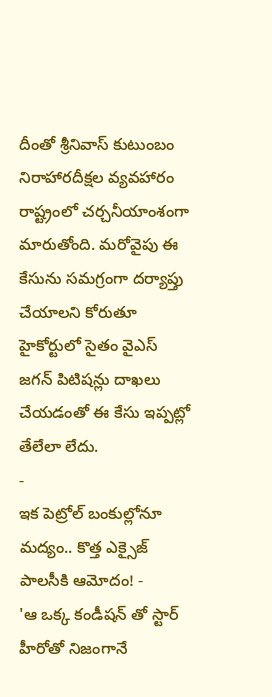దీంతో శ్రీనివాస్ కుటుంబం నిరాహారదీక్షల వ్యవహారం రాష్ట్రంలో చర్చనీయాంశంగా మారుతోంది. మరోవైపు ఈ కేసును సమగ్రంగా దర్యాప్తు చేయాలని కోరుతూ హైకోర్టులో సైతం వైఎస్ జగన్ పిటిషన్లు దాఖలు చేయడంతో ఈ కేసు ఇప్పట్లో తేలేలా లేదు.
-
ఇక పెట్రోల్ బంకుల్లోనూ మద్యం.. కొత్త ఎక్సైజ్ పాలసీకి ఆమోదం! -
'ఆ ఒక్క కండీషన్ తో స్టార్ హీరోతో నిజంగానే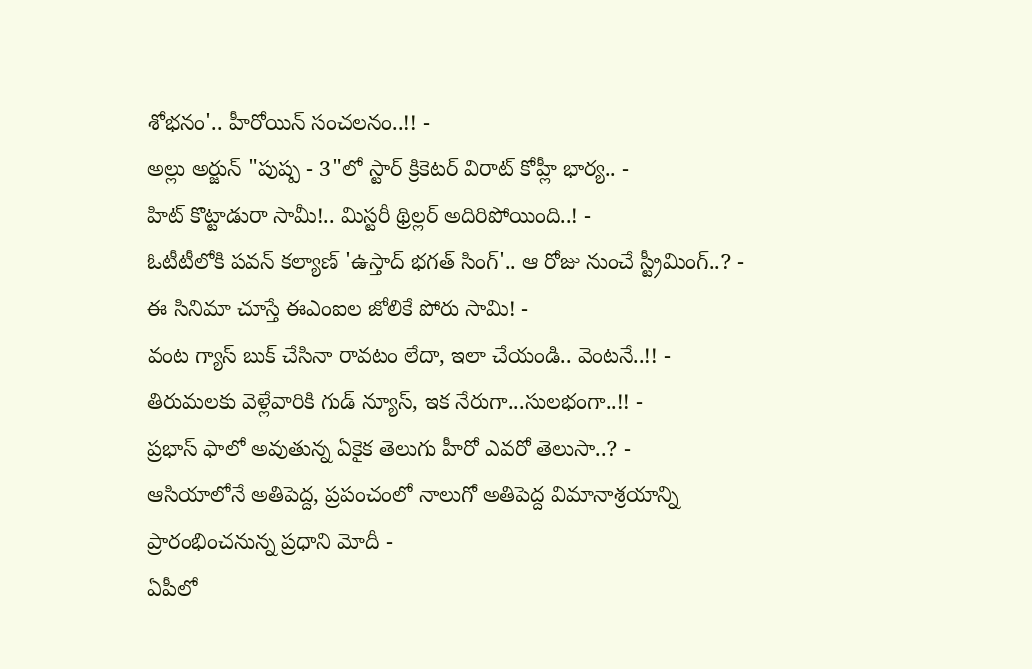శోభనం'.. హీరోయిన్ సంచలనం..!! -
అల్లు అర్జున్ "పుష్ప - 3"లో స్టార్ క్రికెటర్ విరాట్ కోహ్లీ భార్య.. -
హిట్ కొట్టాడురా సామీ!.. మిస్టరీ థ్రిల్లర్ అదిరిపోయింది..! -
ఓటీటీలోకి పవన్ కల్యాణ్ 'ఉస్తాద్ భగత్ సింగ్'.. ఆ రోజు నుంచే స్ట్రీమింగ్..? -
ఈ సినిమా చూస్తే ఈఎంఐల జోలికే పోరు సామి! -
వంట గ్యాస్ బుక్ చేసినా రావటం లేదా, ఇలా చేయండి.. వెంటనే..!! -
తిరుమలకు వెళ్లేవారికి గుడ్ న్యూస్, ఇక నేరుగా...సులభంగా..!! -
ప్రభాస్ ఫాలో అవుతున్న ఏకైక తెలుగు హీరో ఎవరో తెలుసా..? -
ఆసియాలోనే అతిపెద్ద, ప్రపంచంలో నాలుగో అతిపెద్ద విమానాశ్రయాన్ని ప్రారంభించనున్న ప్రధాని మోదీ -
ఏపీలో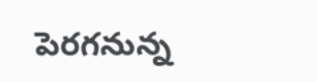పెరగనున్న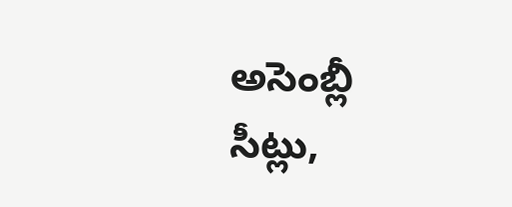అసెంబ్లీ సీట్లు,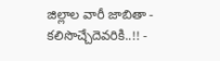జిల్లాల వారీ జాబితా - కలిసొచ్చేదెవరికి..!! -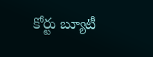కోర్టు బ్యూటీ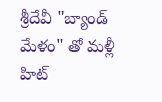శ్రీదేవీ "బ్యాండ్ మేళం" తో మళ్లీ హిట్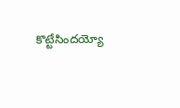కొట్టేసిందయ్యో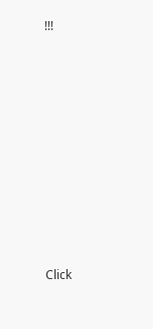!!!












Click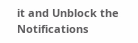it and Unblock the Notifications